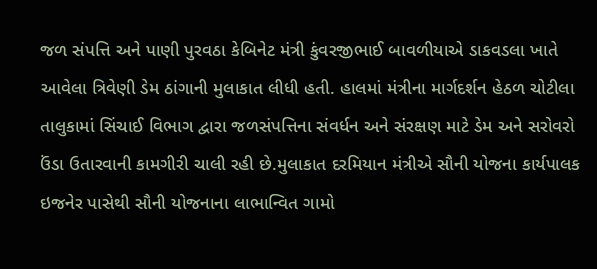જળ સંપત્તિ અને પાણી પુરવઠા કેબિનેટ મંત્રી કુંવરજીભાઈ બાવળીયાએ ડાકવડલા ખાતે આવેલા ત્રિવેણી ડેમ ઠાંગાની મુલાકાત લીધી હતી. હાલમાં મંત્રીના માર્ગદર્શન હેઠળ ચોટીલા તાલુકામાં સિંચાઈ વિભાગ દ્વારા જળસંપત્તિના સંવર્ધન અને સંરક્ષણ માટે ડેમ અને સરોવરો ઉંડા ઉતારવાની કામગીરી ચાલી રહી છે.મુલાકાત દરમિયાન મંત્રીએ સૌની યોજના કાર્યપાલક ઇજનેર પાસેથી સૌની યોજનાના લાભાન્વિત ગામો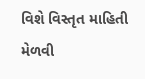વિશે વિસ્તૃત માહિતી મેળવી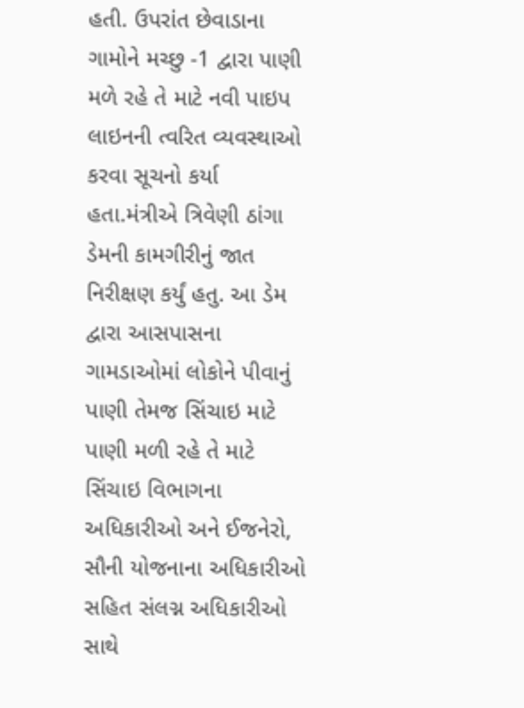હતી. ઉપરાંત છેવાડાના ગામોને મચ્છુ -1 દ્વારા પાણી મળે રહે તે માટે નવી પાઇપ લાઇનની ત્વરિત વ્યવસ્થાઓ કરવા સૂચનો કર્યા હતા.મંત્રીએ ત્રિવેણી ઠાંગા ડેમની કામગીરીનું જાત નિરીક્ષણ કર્યું હતુ. આ ડેમ દ્વારા આસપાસના ગામડાઓમાં લોકોને પીવાનું પાણી તેમજ સિંચાઇ માટે પાણી મળી રહે તે માટે સિંચાઇ વિભાગના અધિકારીઓ અને ઈજનેરો, સૌની યોજનાના અધિકારીઓ સહિત સંલગ્ન અધિકારીઓ સાથે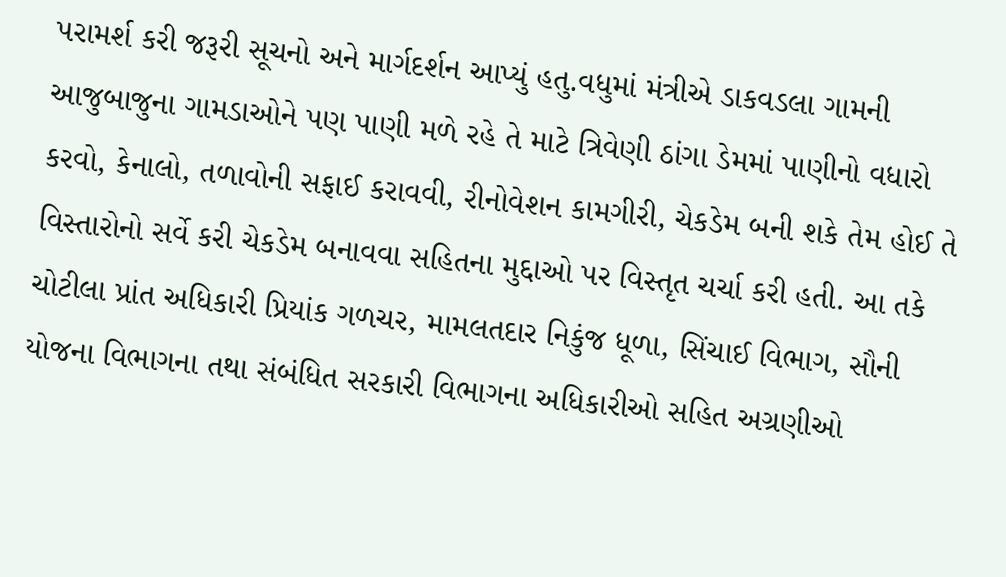પરામર્શ કરી જરૂરી સૂચનો અને માર્ગદર્શન આપ્યું હતુ.વધુમાં મંત્રીએ ડાકવડલા ગામની આજુબાજુના ગામડાઓને પણ પાણી મળે રહે તે માટે ત્રિવેણી ઠાંગા ડેમમાં પાણીનો વધારો કરવો, કેનાલો, તળાવોની સફાઈ કરાવવી, રીનોવેશન કામગીરી, ચેકડેમ બની શકે તેમ હોઈ તે વિસ્તારોનો સર્વે કરી ચેકડેમ બનાવવા સહિતના મુદ્દાઓ પર વિસ્તૃત ચર્ચા કરી હતી. આ તકે ચોટીલા પ્રાંત અધિકારી પ્રિયાંક ગળચર, મામલતદાર નિકુંજ ધૂળા, સિંચાઈ વિભાગ, સૌની યોજના વિભાગના તથા સંબંધિત સરકારી વિભાગના અધિકારીઓ સહિત અગ્રણીઓ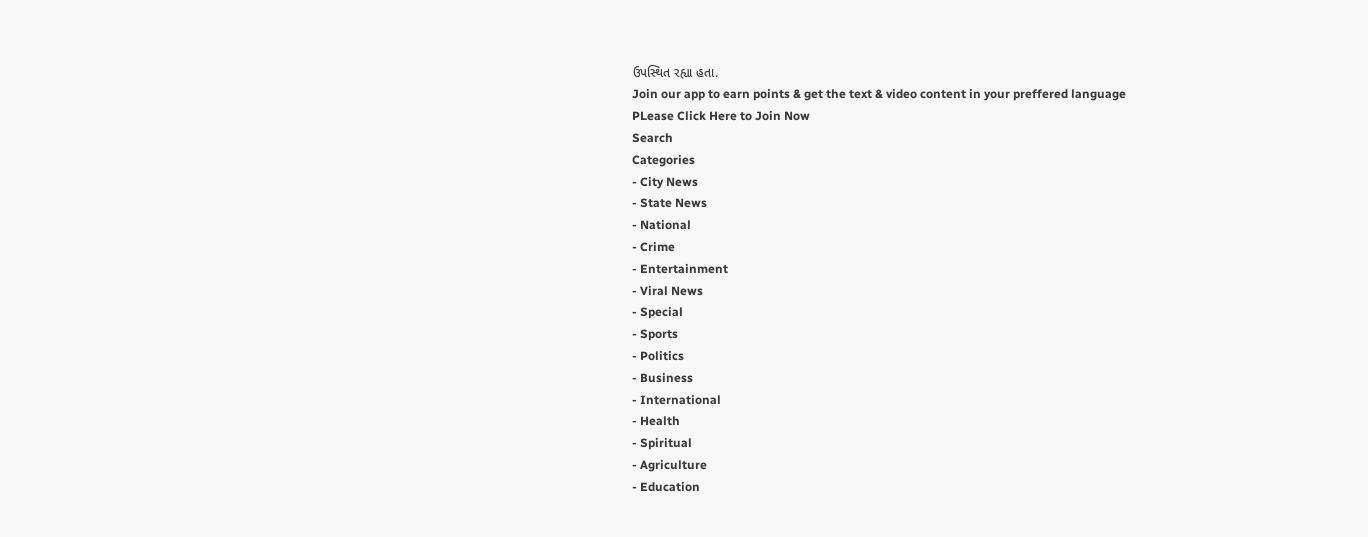ઉપસ્થિત રહ્યા હતા.
Join our app to earn points & get the text & video content in your preffered language
PLease Click Here to Join Now
Search
Categories
- City News
- State News
- National
- Crime
- Entertainment
- Viral News
- Special
- Sports
- Politics
- Business
- International
- Health
- Spiritual
- Agriculture
- Education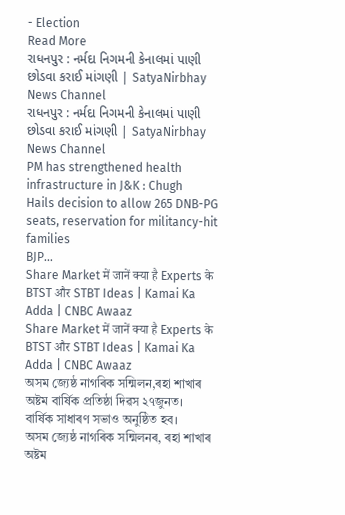- Election
Read More
રાધનપુર : નર્મદા નિગમની કેનાલમાં પાણી છોડવા કરાઈ માંગણી | SatyaNirbhay News Channel
રાધનપુર : નર્મદા નિગમની કેનાલમાં પાણી છોડવા કરાઈ માંગણી | SatyaNirbhay News Channel
PM has strengthened health infrastructure in J&K : Chugh
Hails decision to allow 265 DNB-PG seats, reservation for militancy-hit families
BJP...
Share Market में जानें क्या है Experts के BTST और STBT Ideas | Kamai Ka Adda | CNBC Awaaz
Share Market में जानें क्या है Experts के BTST और STBT Ideas | Kamai Ka Adda | CNBC Awaaz
অসম জ্যেষ্ঠ নাগৰিক সন্মিলন,ৰহা শাখাৰ অষ্টম বাৰ্ষিক প্ৰতিষ্ঠা দিৱস ২৭জুনত।
বাৰ্ষিক সাধাৰণ সভাও অনুষ্ঠিত হব।
অসম জ্যেষ্ঠ নাগৰিক সন্মিলনৰ, ৰহা শাখাৰ অষ্টম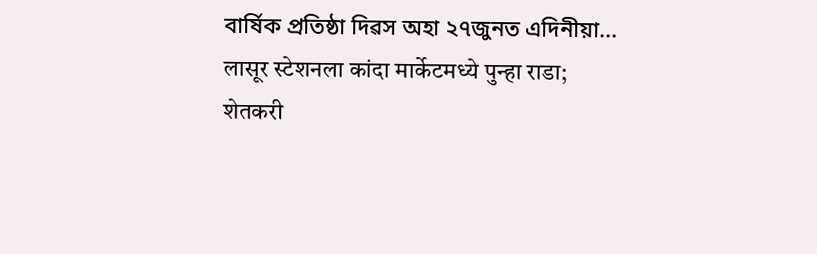বাৰ্ষিক প্ৰতিষ্ঠা দিৱস অহা ২৭জুনত এদিনীয়া...
लासूर स्टेशनला कांदा मार्केटमध्ये पुन्हा राडा; शेतकरी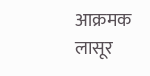आक्रमक
लासूर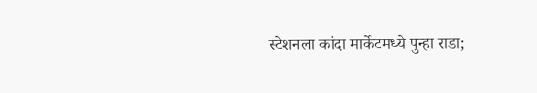स्टेशनला कांदा मार्केटमध्ये पुन्हा राडा;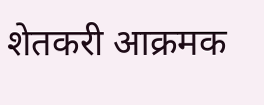शेतकरी आक्रमक